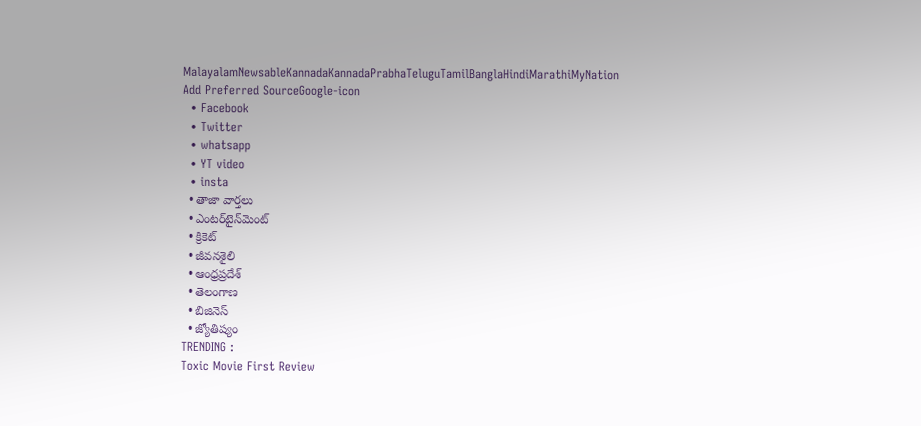MalayalamNewsableKannadaKannadaPrabhaTeluguTamilBanglaHindiMarathiMyNation
Add Preferred SourceGoogle-icon
  • Facebook
  • Twitter
  • whatsapp
  • YT video
  • insta
  • తాజా వార్తలు
  • ఎంటర్‌టైన్‌మెంట్
  • క్రికెట్
  • జీవనశైలి
  • ఆంధ్రప్రదేశ్
  • తెలంగాణ
  • బిజినెస్
  • జ్యోతిష్యం
TRENDING :
Toxic Movie First Review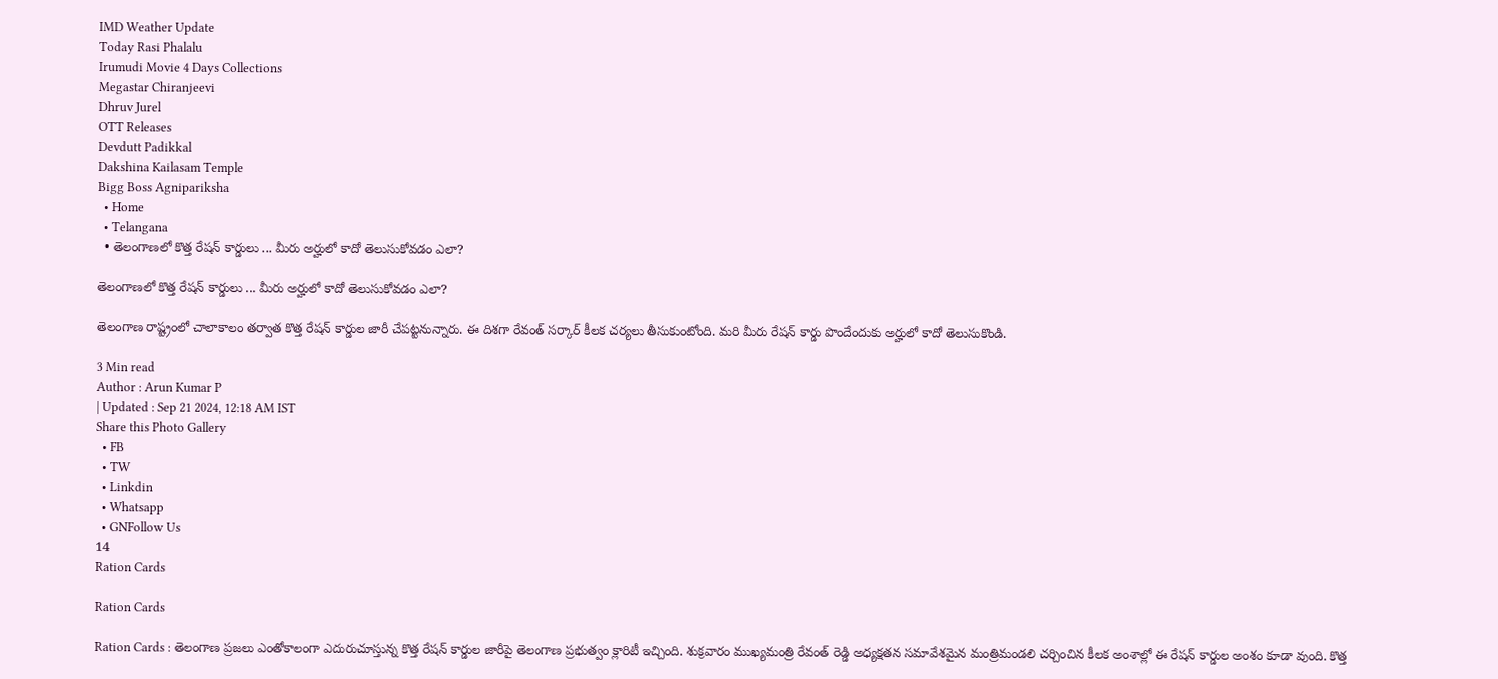IMD Weather Update
Today Rasi Phalalu
Irumudi Movie 4 Days Collections
Megastar Chiranjeevi
Dhruv Jurel
OTT Releases
Devdutt Padikkal
Dakshina Kailasam Temple
Bigg Boss Agnipariksha
  • Home
  • Telangana
  • తెలంగాణలో కొత్త రేషన్ కార్డులు ... మీరు అర్హులో కాదో తెలుసుకోవడం ఎలా?

తెలంగాణలో కొత్త రేషన్ కార్డులు ... మీరు అర్హులో కాదో తెలుసుకోవడం ఎలా?

తెలంగాణ రాష్ట్రంలో చాలాకాలం తర్వాత కొత్త రేషన్ కార్డుల జారీ చేపట్టనున్నారు. ఈ దిశగా రేవంత్ సర్కార్ కీలక చర్యలు తీసుకుంటోంది. మరి మీరు రేషన్ కార్డు పొందేందుకు అర్హులో కాదో తెలుసుకొండి.

3 Min read
Author : Arun Kumar P
| Updated : Sep 21 2024, 12:18 AM IST
Share this Photo Gallery
  • FB
  • TW
  • Linkdin
  • Whatsapp
  • GNFollow Us
14
Ration Cards

Ration Cards

Ration Cards : తెలంగాణ ప్రజలు ఎంతోకాలంగా ఎదురుచూస్తున్న కొత్త రేషన్ కార్డుల జారీపై తెలంగాణ ప్రభుత్వం క్లారిటీ ఇచ్చింది. శుక్రవారం ముఖ్యమంత్రి రేవంత్ రెడ్డి అధ్యక్షతన సమావేశమైన మంత్రిమండలి చర్చించిన కీలక అంశాల్లో ఈ రేషన్ కార్డుల అంశం కూడా వుంది. కొత్త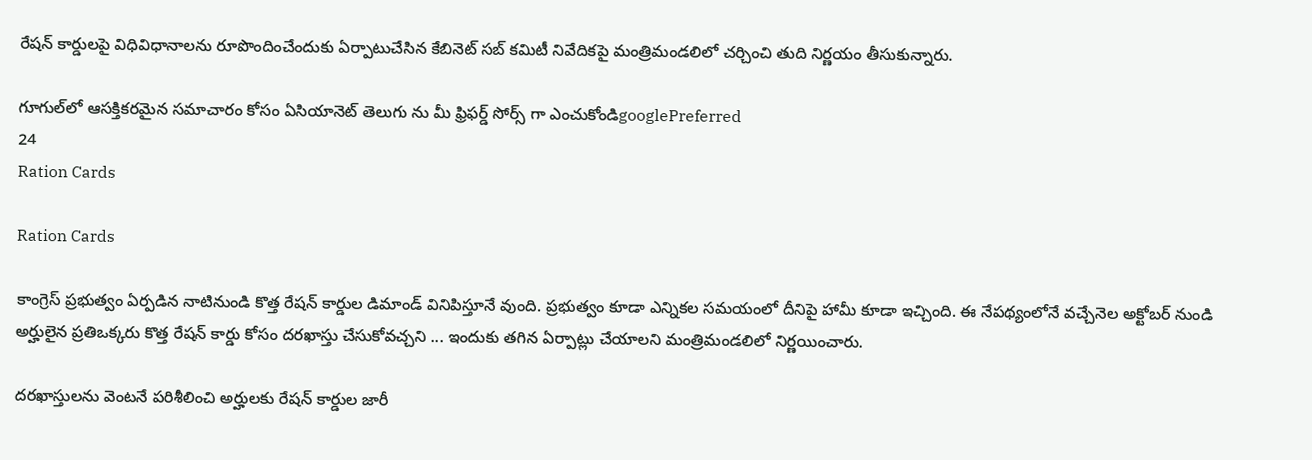రేషన్ కార్డులపై విధివిధానాలను రూపొందించేందుకు ఏర్పాటుచేసిన కేబినెట్ సబ్ కమిటీ నివేదికపై మంత్రిమండలిలో చర్చించి తుది నిర్ణయం తీసుకున్నారు.

గూగుల్‌లో ఆసక్తికరమైన సమాచారం కోసం ఏసియానెట్ తెలుగు ను మీ ఫ్రిఫర్డ్ సోర్స్ గా ఎంచుకోండిgooglePreferred
24
Ration Cards

Ration Cards

కాంగ్రెస్ ప్రభుత్వం ఏర్పడిన నాటినుండి కొత్త రేషన్ కార్డుల డిమాండ్ వినిపిస్తూనే వుంది. ప్రభుత్వం కూడా ఎన్నికల సమయంలో దీనిపై హామీ కూడా ఇచ్చింది. ఈ నేపథ్యంలోనే వచ్చేనెల అక్టోబర్ నుండి అర్హులైన ప్రతిఒక్కరు కొత్త రేషన్ కార్డు కోసం దరఖాస్తు చేసుకోవచ్చని ... ఇందుకు తగిన ఏర్పాట్లు చేయాలని మంత్రిమండలిలో నిర్ణయించారు.

దరఖాస్తులను వెంటనే పరిశీలించి అర్హులకు రేషన్ కార్డుల జారీ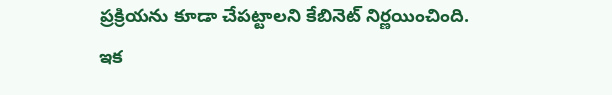ప్రక్రియను కూడా చేపట్టాలని కేబినెట్ నిర్ణయించింది. ఇక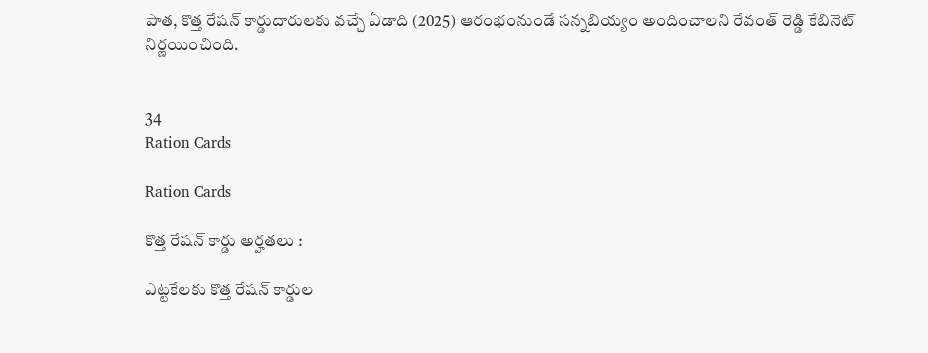పాత, కొత్త రేషన్ కార్డుదారులకు వచ్చే ఏడాది (2025) ఆరంభంనుండే సన్నబియ్యం అందించాలని రేవంత్ రెడ్డి కేబినెట్ నిర్ణయించింది.


34
Ration Cards

Ration Cards

కొత్త రేషన్ కార్డు అర్హతలు :

ఎట్టకేలకు కొత్త రేషన్ కార్డుల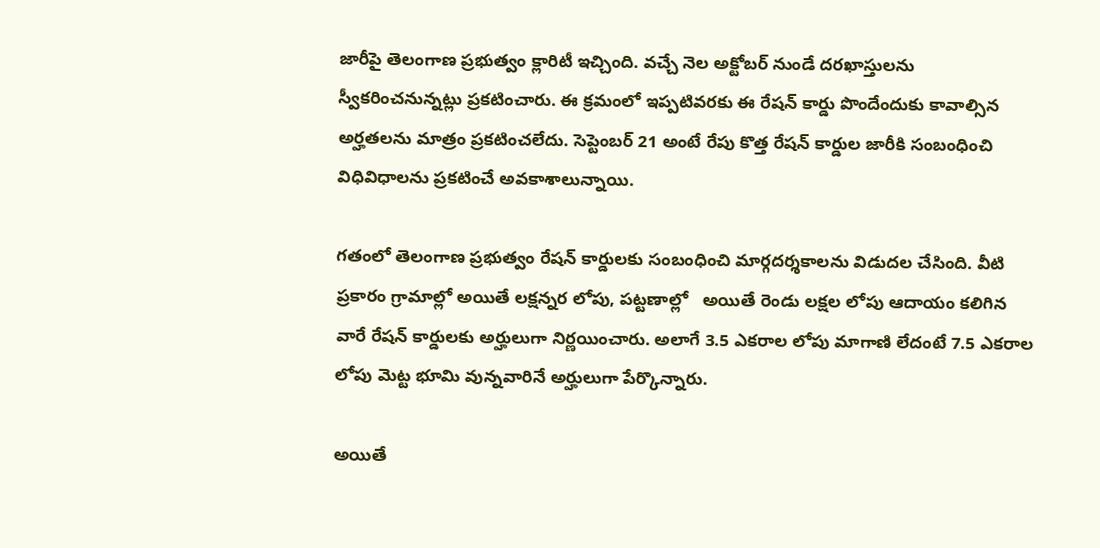జారీపై తెలంగాణ ప్రభుత్వం క్లారిటీ ఇచ్చింది. వచ్చే నెల అక్టోబర్ నుండే దరఖాస్తులను స్వీకరించనున్నట్లు ప్రకటించారు. ఈ క్రమంలో ఇప్పటివరకు ఈ రేషన్ కార్డు పొందేందుకు కావాల్సిన అర్హతలను మాత్రం ప్రకటించలేదు. సెప్టెంబర్ 21 అంటే రేపు కొత్త రేషన్ కార్డుల జారీకి సంబంధించి విధివిధాలను ప్రకటించే అవకాశాలున్నాయి.

గతంలో తెలంగాణ ప్రభుత్వం రేషన్ కార్డులకు సంబంధించి మార్గదర్శకాలను విడుదల చేసింది. వీటి ప్రకారం గ్రామాల్లో అయితే లక్షన్నర లోపు, పట్టణాల్లో   అయితే రెండు లక్షల లోపు ఆదాయం కలిగిన వారే రేషన్ కార్డులకు అర్హులుగా నిర్ణయించారు. అలాగే 3.5 ఎకరాల లోపు మాగాణి లేదంటే 7.5 ఎకరాల లోపు మెట్ట భూమి వున్నవారినే అర్హులుగా పేర్కొన్నారు.

అయితే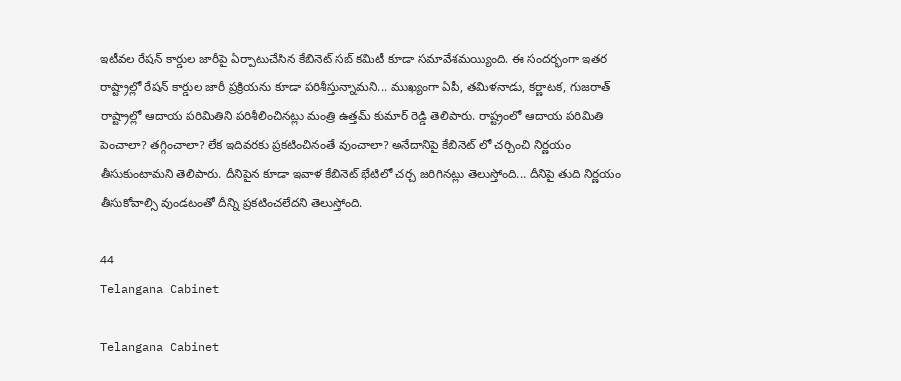ఇటీవల రేషన్ కార్డుల జారీపై ఏర్పాటుచేసిన కేబినెట్ సబ్ కమిటీ కూడా సమావేశమయ్యింది. ఈ సందర్భంగా ఇతర రాష్ట్రాల్లో రేషన్ కార్డుల జారీ ప్రక్రియను కూడా పరిశీస్తున్నామని... ముఖ్యంగా ఏపీ, తమిళనాడు, కర్ణాటక, గుజరాత్ రాష్ట్రాల్లో ఆదాయ పరిమితిని పరిశీలించినట్లు మంత్రి ఉత్తమ్ కుమార్ రెడ్డి తెలిపారు. రాష్ట్రంలో ఆదాయ పరిమితి పెంచాలా? తగ్గించాలా? లేక ఇదివరకు ప్రకటించినంతే వుంచాలా? అనేదానిపై కేబినెట్ లో చర్చించి నిర్ణయం తీసుకుంటామని తెలిపారు. దీనిపైన కూడా ఇవాళ కేబినెట్ భేటిలో చర్చ జరిగినట్లు తెలుస్తోంది... దీనిపై తుది నిర్ణయం తీసుకోవాల్సి వుండటంతో దీన్ని ప్రకటించలేదని తెలుస్తోంది.

44
Telangana Cabinet

Telangana Cabinet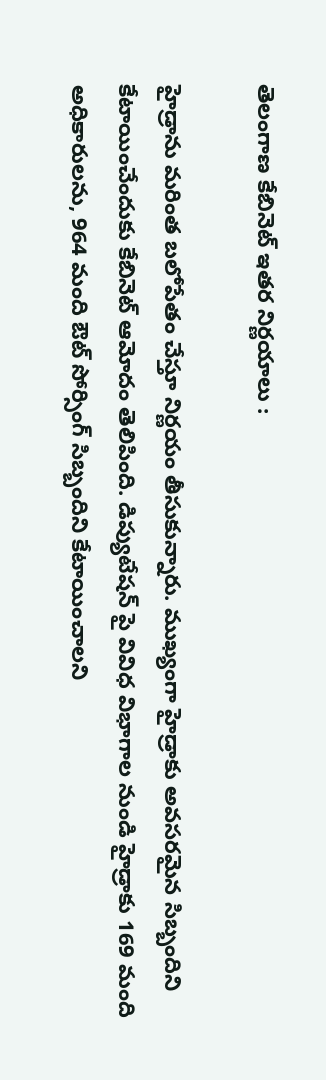తెలంగాణ కేబినెట్ ఇతర నిర్ణయాలు :

హైడ్రాను మరింత బలోపేతం చేస్తూ నిర్ణయం తీసుకున్నారు. ముఖ్యంగా హైడ్రాకు అవసరమైన సిబ్బందిని కేటాయించేందుకు కేబినెట్ ఆమోదం తెలిపింది. డిప్యుటేషన్ పై వివిధ విభాగాల నుండి హైడ్రాకు 169 మంది అధికారులను, 964 మంది ఔట్ సోర్సింగ్ సిబ్బందిని కేటాయించాలని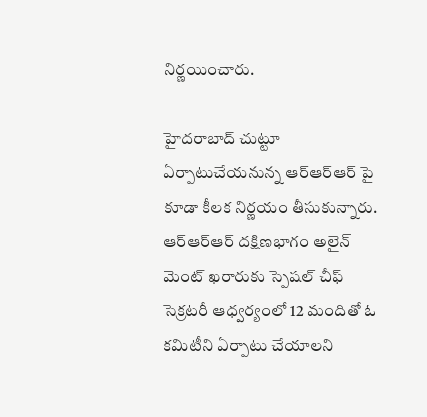నిర్ణయించారు.

హైదరాబాద్ చుట్టూ ఏర్పాటుచేయనున్న ఆర్ఆర్ఆర్ పై కూడా కీలక నిర్ణయం తీసుకున్నారు. ఆర్ఆర్ఆర్ దక్షిణభాగం అలైన్ మెంట్ ఖరారుకు స్పెషల్ చీఫ్ సెక్రటరీ ఆధ్వర్యంలో 12 మందితో ఓ కమిటీని ఏర్పాటు చేయాలని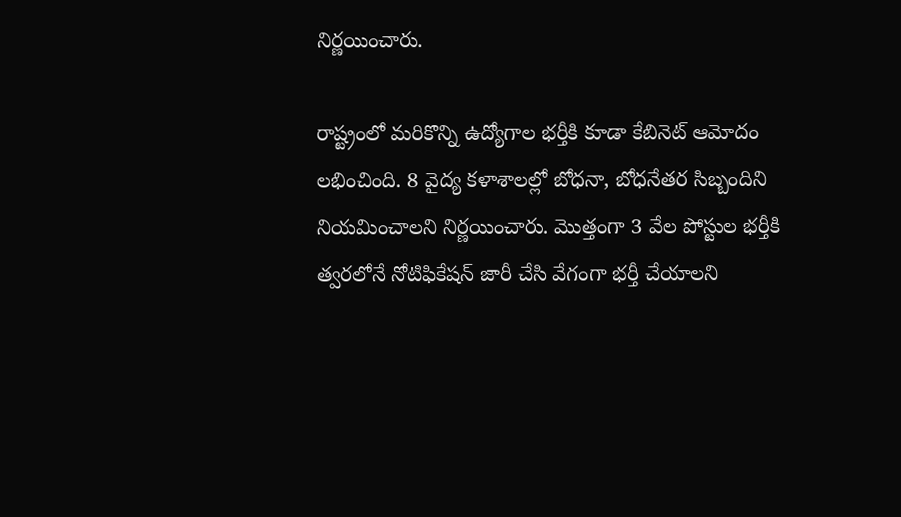నిర్ణయించారు.

రాష్ట్రంలో మరికొన్ని ఉద్యోగాల భర్తీకి కూడా కేబినెట్ ఆమోదం లభించింది. 8 వైద్య కళాశాలల్లో బోధనా, బోధనేతర సిబ్బందిని నియమించాలని నిర్ణయించారు. మొత్తంగా 3 వేల పోస్టుల భర్తీకి త్వరలోనే నోటిఫికేషన్ జారీ చేసి వేగంగా భర్తీ చేయాలని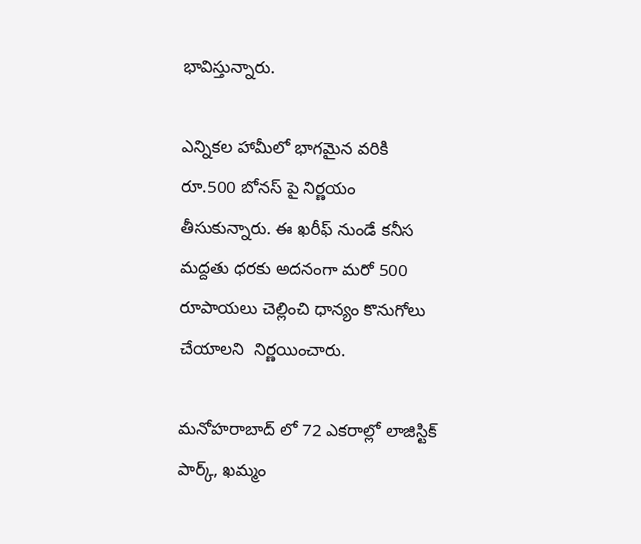భావిస్తున్నారు.

ఎన్నికల హామీలో భాగమైన వరికి రూ.500 బోనస్ పై నిర్ణయం తీసుకున్నారు. ఈ ఖరీఫ్ నుండే కనీస మద్దతు ధరకు అదనంగా మరో 500 రూపాయలు చెల్లించి ధాన్యం కొనుగోలు చేయాలని  నిర్ణయించారు.

మనోహరాబాద్ లో 72 ఎకరాల్లో లాజిస్టిక్ పార్క్, ఖమ్మం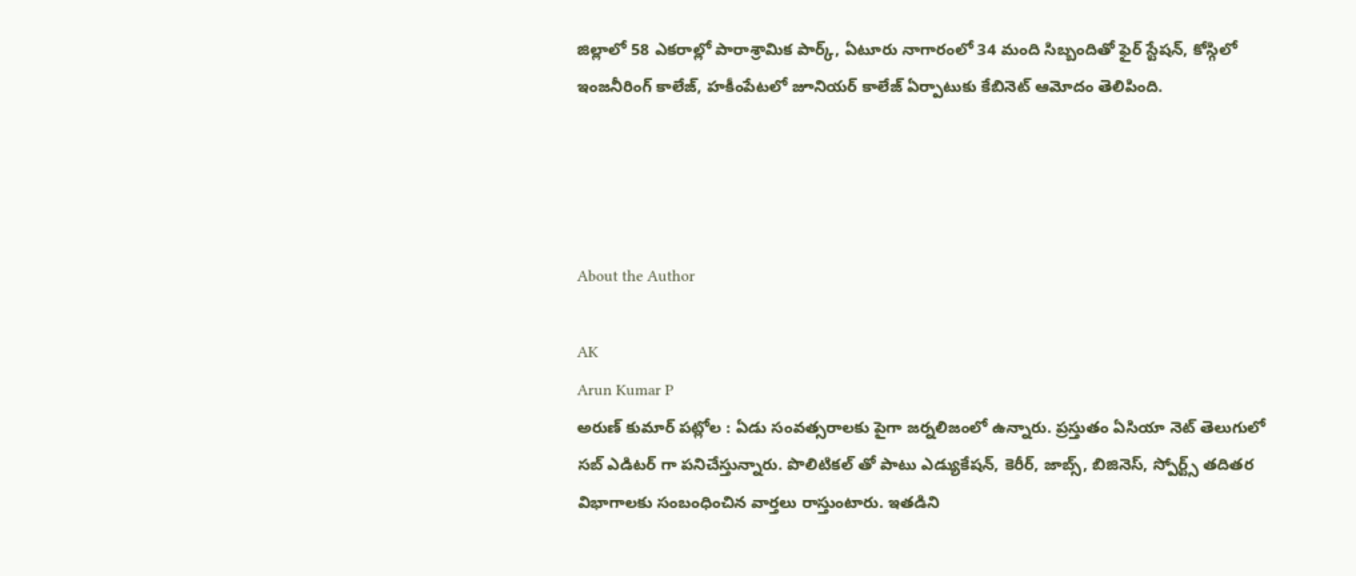జిల్లాలో 58 ఎకరాల్లో పారాశ్రామిక పార్క్, ఏటూరు నాగారంలో 34 మంది సిబ్బందితో ఫైర్ స్టేషన్, కోస్గిలో ఇంజనీరింగ్ కాలేజ్, హకీంపేటలో జూనియర్ కాలేజ్ ఏర్పాటుకు కేబినెట్ ఆమోదం తెలిపింది.




About the Author

AK
Arun Kumar P
అరుణ్ కుమార్ పట్లోల : ఏడు సంవత్సరాలకు పైగా జర్నలిజంలో ఉన్నారు. ప్రస్తుతం ఏసియా నెట్ తెలుగులో సబ్ ఎడిటర్ గా పనిచేస్తున్నారు. పొలిటికల్ తో పాటు ఎడ్యుకేషన్, కెరీర్, జాబ్స్, బిజినెస్, స్పోర్ట్స్ తదితర విభాగాలకు సంబంధించిన వార్తలు రాస్తుంటారు. ఇతడిని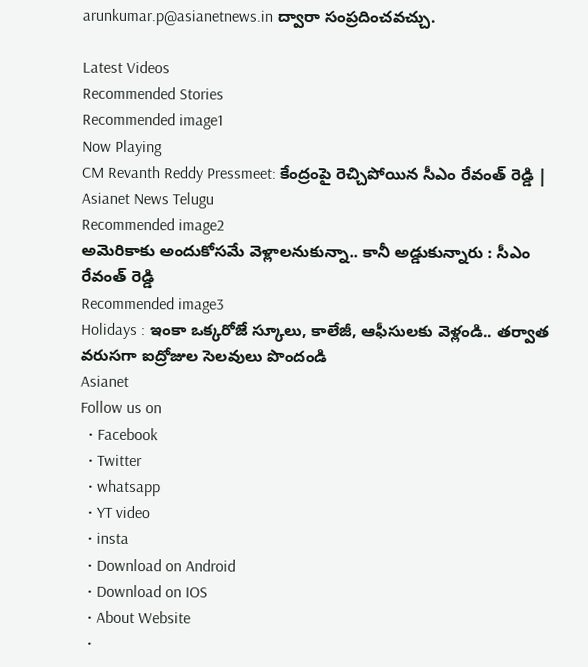arunkumar.p@asianetnews.in ద్వారా సంప్రదించవచ్చు.

Latest Videos
Recommended Stories
Recommended image1
Now Playing
CM Revanth Reddy Pressmeet: కేంద్రంపై రెచ్చిపోయిన సీఎం రేవంత్ రెడ్డి | Asianet News Telugu
Recommended image2
అమెరికాకు అందుకోసమే వెళ్లాలనుకున్నా.. కానీ అడ్డుకున్నారు : సీఎం రేవంత్ రెడ్డి
Recommended image3
Holidays : ఇంకా ఒక్కరోజే స్కూలు, కాలేజీ, ఆఫీసులకు వెళ్లండి.. తర్వాత వరుసగా ఐద్రోజుల సెలవులు పొందండి
Asianet
Follow us on
  • Facebook
  • Twitter
  • whatsapp
  • YT video
  • insta
  • Download on Android
  • Download on IOS
  • About Website
  •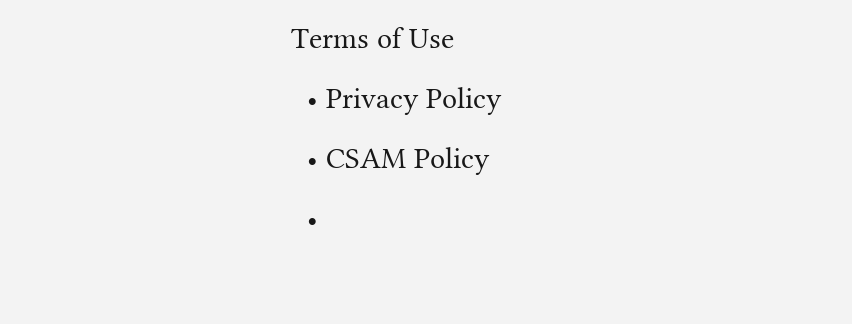Terms of Use
  • Privacy Policy
  • CSAM Policy
  •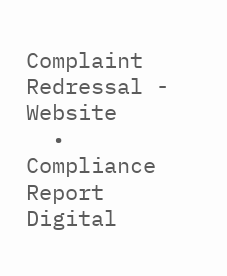Complaint Redressal - Website
  • Compliance Report Digital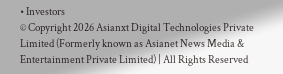• Investors
© Copyright 2026 Asianxt Digital Technologies Private Limited (Formerly known as Asianet News Media & Entertainment Private Limited) | All Rights Reserved